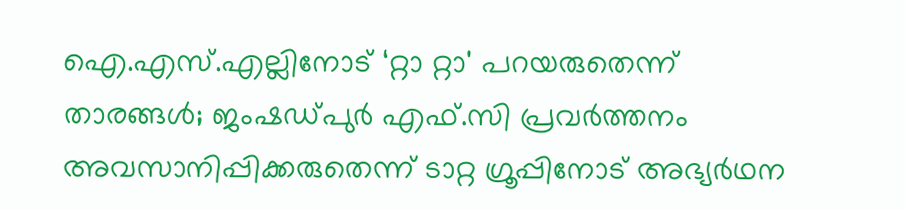ഐ.എസ്.എല്ലിനോട് ‘റ്റാ റ്റാ' പറയരുതെന്ന് താരങ്ങൾ; ജംഷഡ്പുർ എഫ്.സി പ്രവർത്തനം അവസാനിപ്പിക്കരുതെന്ന് ടാറ്റ ഗ്രൂപ്പിനോട് അഭ്യർഥന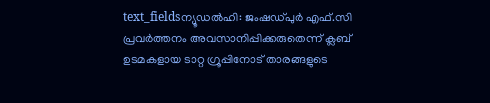text_fieldsന്യൂഡൽഹി: ജംഷഡ്പുർ എഫ്.സി പ്രവർത്തനം അവസാനിപ്പിക്കരുതെന്ന് ക്ലബ് ഉടമകളായ ടാറ്റ ഗ്രൂപ്പിനോട് താരങ്ങളുടെ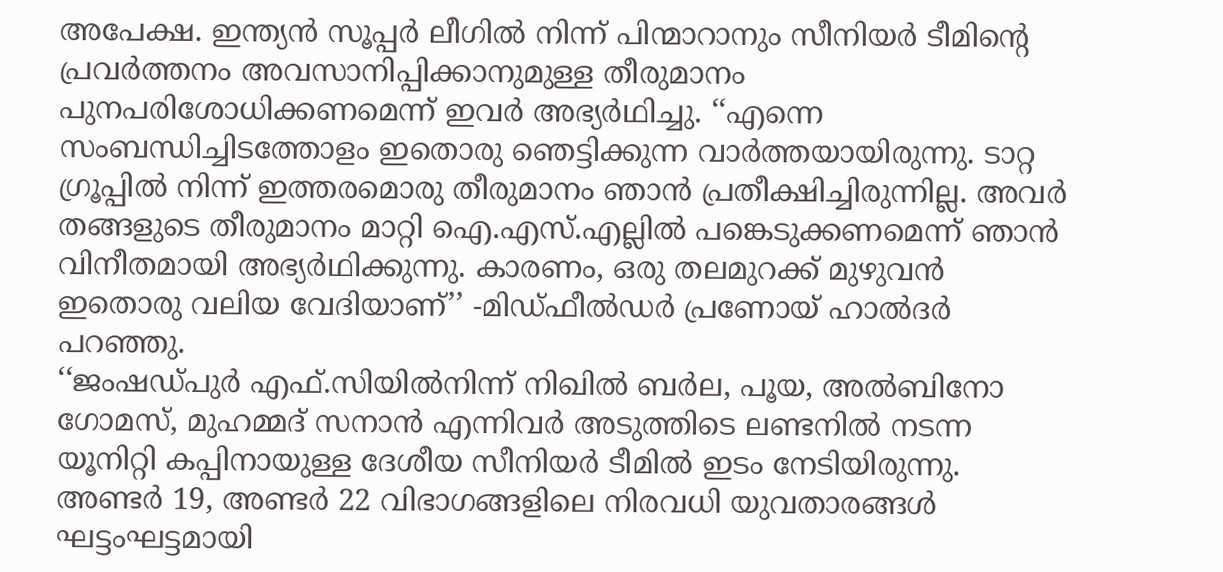അപേക്ഷ. ഇന്ത്യൻ സൂപ്പർ ലീഗിൽ നിന്ന് പിന്മാറാനും സീനിയർ ടീമിന്റെ പ്രവർത്തനം അവസാനിപ്പിക്കാനുമുള്ള തീരുമാനം പുനപരിശോധിക്കണമെന്ന് ഇവർ അഭ്യർഥിച്ചു. ‘‘എന്നെ സംബന്ധിച്ചിടത്തോളം ഇതൊരു ഞെട്ടിക്കുന്ന വാർത്തയായിരുന്നു. ടാറ്റ ഗ്രൂപ്പിൽ നിന്ന് ഇത്തരമൊരു തീരുമാനം ഞാൻ പ്രതീക്ഷിച്ചിരുന്നില്ല. അവർ തങ്ങളുടെ തീരുമാനം മാറ്റി ഐ.എസ്.എല്ലിൽ പങ്കെടുക്കണമെന്ന് ഞാൻ വിനീതമായി അഭ്യർഥിക്കുന്നു. കാരണം, ഒരു തലമുറക്ക് മുഴുവൻ ഇതൊരു വലിയ വേദിയാണ്’’ -മിഡ്ഫീൽഡർ പ്രണോയ് ഹാൽദർ പറഞ്ഞു.
‘‘ജംഷഡ്പുർ എഫ്.സിയിൽനിന്ന് നിഖിൽ ബർല, പൂയ, അൽബിനോ ഗോമസ്, മുഹമ്മദ് സനാൻ എന്നിവർ അടുത്തിടെ ലണ്ടനിൽ നടന്ന യൂനിറ്റി കപ്പിനായുള്ള ദേശീയ സീനിയർ ടീമിൽ ഇടം നേടിയിരുന്നു. അണ്ടർ 19, അണ്ടർ 22 വിഭാഗങ്ങളിലെ നിരവധി യുവതാരങ്ങൾ ഘട്ടംഘട്ടമായി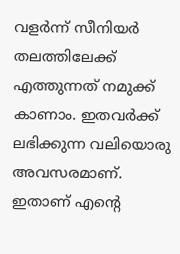വളർന്ന് സീനിയർ തലത്തിലേക്ക് എത്തുന്നത് നമുക്ക് കാണാം. ഇതവർക്ക് ലഭിക്കുന്ന വലിയൊരു അവസരമാണ്. ഇതാണ് എന്റെ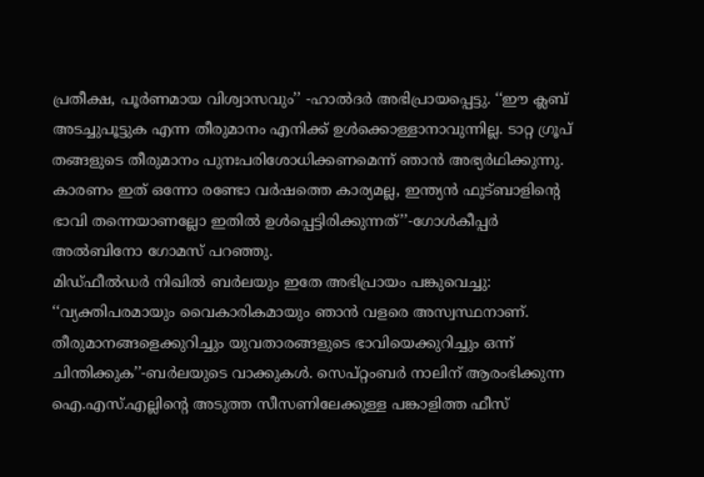പ്രതീക്ഷ, പൂർണമായ വിശ്വാസവും’’ -ഹാൽദർ അഭിപ്രായപ്പെട്ടു. ‘‘ഈ ക്ലബ് അടച്ചുപൂട്ടുക എന്ന തീരുമാനം എനിക്ക് ഉൾക്കൊള്ളാനാവുന്നില്ല. ടാറ്റ ഗ്രൂപ് തങ്ങളുടെ തീരുമാനം പുനഃപരിശോധിക്കണമെന്ന് ഞാൻ അഭ്യർഥിക്കുന്നു. കാരണം ഇത് ഒന്നോ രണ്ടോ വർഷത്തെ കാര്യമല്ല, ഇന്ത്യൻ ഫുട്ബാളിന്റെ ഭാവി തന്നെയാണല്ലോ ഇതിൽ ഉൾപ്പെട്ടിരിക്കുന്നത്’’-ഗോൾകീപ്പർ അൽബിനോ ഗോമസ് പറഞ്ഞു.
മിഡ്ഫീൽഡർ നിഖിൽ ബർലയും ഇതേ അഭിപ്രായം പങ്കുവെച്ചു: ‘‘വ്യക്തിപരമായും വൈകാരികമായും ഞാൻ വളരെ അസ്വസ്ഥനാണ്. തീരുമാനങ്ങളെക്കുറിച്ചും യുവതാരങ്ങളുടെ ഭാവിയെക്കുറിച്ചും ഒന്ന് ചിന്തിക്കുക’’-ബർലയുടെ വാക്കുകൾ. സെപ്റ്റംബർ നാലിന് ആരംഭിക്കുന്ന ഐ.എസ്.എല്ലിന്റെ അടുത്ത സീസണിലേക്കുള്ള പങ്കാളിത്ത ഫീസ്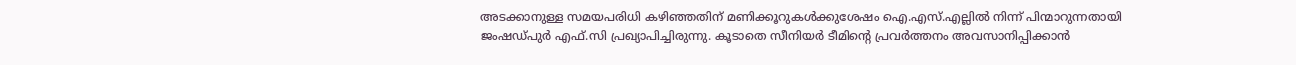അടക്കാനുള്ള സമയപരിധി കഴിഞ്ഞതിന് മണിക്കൂറുകൾക്കുശേഷം ഐ.എസ്.എല്ലിൽ നിന്ന് പിന്മാറുന്നതായി ജംഷഡ്പുർ എഫ്.സി പ്രഖ്യാപിച്ചിരുന്നു. കൂടാതെ സീനിയർ ടീമിന്റെ പ്രവർത്തനം അവസാനിപ്പിക്കാൻ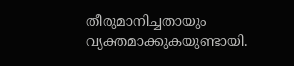തീരുമാനിച്ചതായും വ്യക്തമാക്കുകയുണ്ടായി.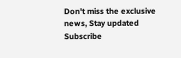Don't miss the exclusive news, Stay updated
Subscribe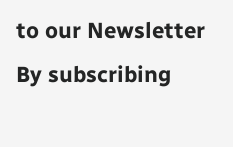to our Newsletter
By subscribing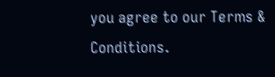you agree to our Terms & Conditions.